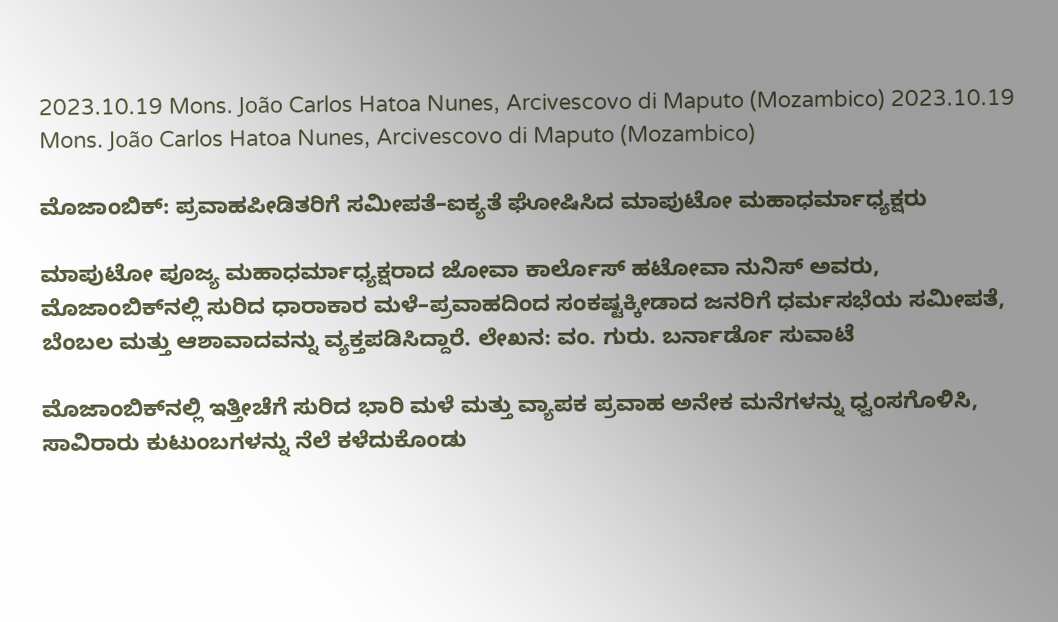2023.10.19 Mons. João Carlos Hatoa Nunes, Arcivescovo di Maputo (Mozambico) 2023.10.19 Mons. João Carlos Hatoa Nunes, Arcivescovo di Maputo (Mozambico)

ಮೊಜಾಂಬಿಕ್: ಪ್ರವಾಹಪೀಡಿತರಿಗೆ ಸಮೀಪತೆ–ಐಕ್ಯತೆ ಘೋಷಿಸಿದ ಮಾಪುಟೋ ಮಹಾಧರ್ಮಾಧ್ಯಕ್ಷರು

ಮಾಪುಟೋ ಪೂಜ್ಯ ಮಹಾಧರ್ಮಾಧ್ಯಕ್ಷರಾದ ಜೋವಾ ಕಾರ್ಲೊಸ್ ಹಟೋವಾ ನುನಿಸ್ ಅವರು, ಮೊಜಾಂಬಿಕ್‌ನಲ್ಲಿ ಸುರಿದ ಧಾರಾಕಾರ ಮಳೆ–ಪ್ರವಾಹದಿಂದ ಸಂಕಷ್ಟಕ್ಕೀಡಾದ ಜನರಿಗೆ ಧರ್ಮಸಭೆಯ ಸಮೀಪತೆ, ಬೆಂಬಲ ಮತ್ತು ಆಶಾವಾದವನ್ನು ವ್ಯಕ್ತಪಡಿಸಿದ್ದಾರೆ. ಲೇಖನ: ವಂ. ಗುರು. ಬರ್ನಾರ್ಡೊ ಸುವಾಟೆ

ಮೊಜಾಂಬಿಕ್‌ನಲ್ಲಿ ಇತ್ತೀಚೆಗೆ ಸುರಿದ ಭಾರಿ ಮಳೆ ಮತ್ತು ವ್ಯಾಪಕ ಪ್ರವಾಹ ಅನೇಕ ಮನೆಗಳನ್ನು ಧ್ವಂಸಗೊಳಿಸಿ, ಸಾವಿರಾರು ಕುಟುಂಬಗಳನ್ನು ನೆಲೆ ಕಳೆದುಕೊಂಡು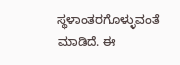ಸ್ಥಳಾಂತರಗೊಳ್ಳುವಂತೆ ಮಾಡಿದೆ. ಈ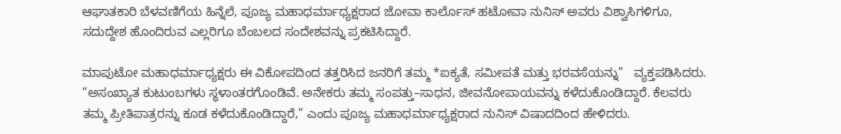ಆಘಾತಕಾರಿ ಬೆಳವಣಿಗೆಯ ಹಿನ್ನೆಲೆ, ಪೂಜ್ಯ ಮಹಾಧರ್ಮಾಧ್ಯಕ್ಷರಾದ ಜೋವಾ ಕಾರ್ಲೊಸ್ ಹಟೋವಾ ನುನಿಸ್ ಅವರು ವಿಶ್ವಾಸಿಗಳಿಗೂ, ಸದುದ್ದೇಶ ಹೊಂದಿರುವ ಎಲ್ಲರಿಗೂ ಬೆಂಬಲದ ಸಂದೇಶವನ್ನು ಪ್ರಕಟಿಸಿದ್ದಾರೆ.

ಮಾಪುಟೋ ಮಹಾಧರ್ಮಾಧ್ಯಕ್ಷರು ಈ ವಿಕೋಪದಿಂದ ತತ್ತರಿಸಿದ ಜನರಿಗೆ ತಮ್ಮ *ಐಕ್ಯತೆ, ಸಮೀಪತೆ ಮತ್ತು ಭರವಸೆಯನ್ನು”   ವ್ಯಕ್ತಪಡಿಸಿದರು. “ಅಸಂಖ್ಯಾತ ಕುಟುಂಬಗಳು ಸ್ಥಳಾಂತರಗೊಂಡಿವೆ. ಅನೇಕರು ತಮ್ಮ ಸಂಪತ್ತು–ಸಾಧನ, ಜೀವನೋಪಾಯವನ್ನು ಕಳೆದುಕೊಂಡಿದ್ದಾರೆ. ಕೆಲವರು ತಮ್ಮ ಪ್ರೀತಿಪಾತ್ರರನ್ನು ಕೂಡ ಕಳೆದುಕೊಂಡಿದ್ದಾರೆ,” ಎಂದು ಪೂಜ್ಯ ಮಹಾಧರ್ಮಾಧ್ಯಕ್ಷರಾದ ನುನಿಸ್ ವಿಷಾದದಿಂದ ಹೇಳಿದರು.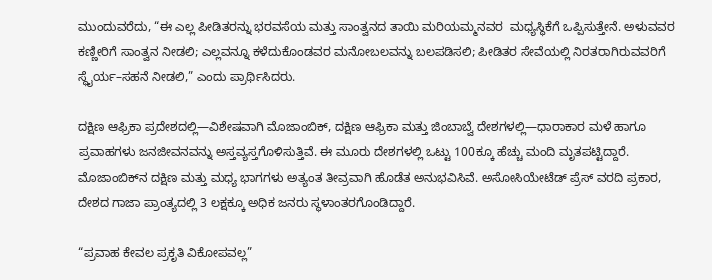ಮುಂದುವರೆದು, “ಈ ಎಲ್ಲ ಪೀಡಿತರನ್ನು ಭರವಸೆಯ ಮತ್ತು ಸಾಂತ್ವನದ ತಾಯಿ ಮರಿಯಮ್ಮನವರ  ಮಧ್ಯಸ್ಥಿಕೆಗೆ ಒಪ್ಪಿಸುತ್ತೇನೆ. ಅಳುವವರ ಕಣ್ಣೀರಿಗೆ ಸಾಂತ್ವನ ನೀಡಲಿ; ಎಲ್ಲವನ್ನೂ ಕಳೆದುಕೊಂಡವರ ಮನೋಬಲವನ್ನು ಬಲಪಡಿಸಲಿ; ಪೀಡಿತರ ಸೇವೆಯಲ್ಲಿ ನಿರತರಾಗಿರುವವರಿಗೆ ಸ್ಥೈರ್ಯ–ಸಹನೆ ನೀಡಲಿ,” ಎಂದು ಪ್ರಾರ್ಥಿಸಿದರು.

ದಕ್ಷಿಣ ಆಫ್ರಿಕಾ ಪ್ರದೇಶದಲ್ಲಿ—ವಿಶೇಷವಾಗಿ ಮೊಜಾಂಬಿಕ್, ದಕ್ಷಿಣ ಆಫ್ರಿಕಾ ಮತ್ತು ಜಿಂಬಾಬ್ವೆ ದೇಶಗಳಲ್ಲಿ—ಧಾರಾಕಾರ ಮಳೆ ಹಾಗೂ ಪ್ರವಾಹಗಳು ಜನಜೀವನವನ್ನು ಅಸ್ತವ್ಯಸ್ತಗೊಳಿಸುತ್ತಿವೆ. ಈ ಮೂರು ದೇಶಗಳಲ್ಲಿ ಒಟ್ಟು 100ಕ್ಕೂ ಹೆಚ್ಚು ಮಂದಿ ಮೃತಪಟ್ಟಿದ್ದಾರೆ. ಮೊಜಾಂಬಿಕ್‌ನ ದಕ್ಷಿಣ ಮತ್ತು ಮಧ್ಯ ಭಾಗಗಳು ಅತ್ಯಂತ ತೀವ್ರವಾಗಿ ಹೊಡೆತ ಅನುಭವಿಸಿವೆ. ಅಸೋಸಿಯೇಟೆಡ್ ಪ್ರೆಸ್ ವರದಿ ಪ್ರಕಾರ, ದೇಶದ ಗಾಜಾ ಪ್ರಾಂತ್ಯದಲ್ಲಿ 3 ಲಕ್ಷಕ್ಕೂ ಅಧಿಕ ಜನರು ಸ್ಥಳಾಂತರಗೊಂಡಿದ್ದಾರೆ.

“ಪ್ರವಾಹ ಕೇವಲ ಪ್ರಕೃತಿ ವಿಕೋಪವಲ್ಲ”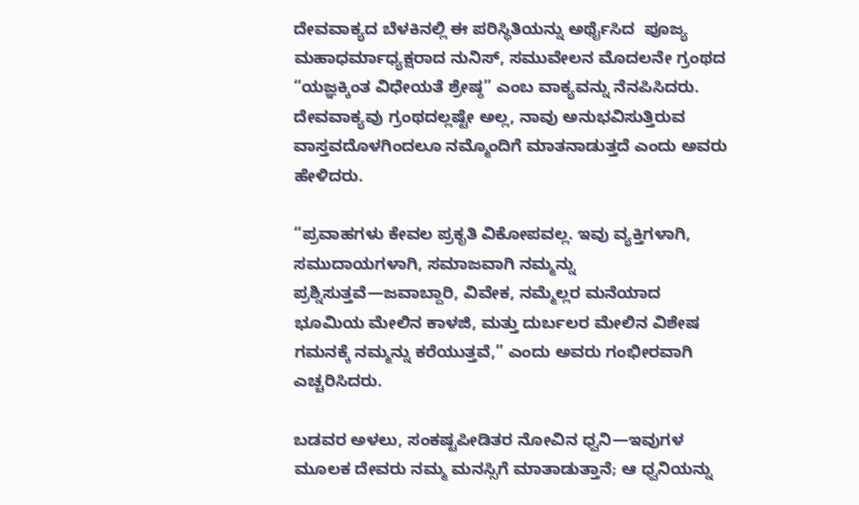ದೇವವಾಕ್ಯದ ಬೆಳಕಿನಲ್ಲಿ ಈ ಪರಿಸ್ಥಿತಿಯನ್ನು ಅರ್ಥೈಸಿದ  ಪೂಜ್ಯ ಮಹಾಧರ್ಮಾಧ್ಯಕ್ಷರಾದ ನುನಿಸ್, ಸಮುವೇಲನ ಮೊದಲನೇ ಗ್ರಂಥದ “ಯಜ್ಞಕ್ಕಿಂತ ವಿಧೇಯತೆ ಶ್ರೇಷ್ಠ” ಎಂಬ ವಾಕ್ಯವನ್ನು ನೆನಪಿಸಿದರು. ದೇವವಾಕ್ಯವು ಗ್ರಂಥದಲ್ಲಷ್ಟೇ ಅಲ್ಲ, ನಾವು ಅನುಭವಿಸುತ್ತಿರುವ ವಾಸ್ತವದೊಳಗಿಂದಲೂ ನಮ್ಮೊಂದಿಗೆ ಮಾತನಾಡುತ್ತದೆ ಎಂದು ಅವರು ಹೇಳಿದರು.

“ಪ್ರವಾಹಗಳು ಕೇವಲ ಪ್ರಕೃತಿ ವಿಕೋಪವಲ್ಲ. ಇವು ವ್ಯಕ್ತಿಗಳಾಗಿ, ಸಮುದಾಯಗಳಾಗಿ, ಸಮಾಜವಾಗಿ ನಮ್ಮನ್ನು ಪ್ರಶ್ನಿಸುತ್ತವೆ—ಜವಾಬ್ದಾರಿ, ವಿವೇಕ, ನಮ್ಮೆಲ್ಲರ ಮನೆಯಾದ ಭೂಮಿಯ ಮೇಲಿನ ಕಾಳಜಿ, ಮತ್ತು ದುರ್ಬಲರ ಮೇಲಿನ ವಿಶೇಷ ಗಮನಕ್ಕೆ ನಮ್ಮನ್ನು ಕರೆಯುತ್ತವೆ,” ಎಂದು ಅವರು ಗಂಭೀರವಾಗಿ ಎಚ್ಚರಿಸಿದರು.

ಬಡವರ ಅಳಲು, ಸಂಕಷ್ಟಪೀಡಿತರ ನೋವಿನ ಧ್ವನಿ—ಇವುಗಳ ಮೂಲಕ ದೇವರು ನಮ್ಮ ಮನಸ್ಸಿಗೆ ಮಾತಾಡುತ್ತಾನೆ; ಆ ಧ್ವನಿಯನ್ನು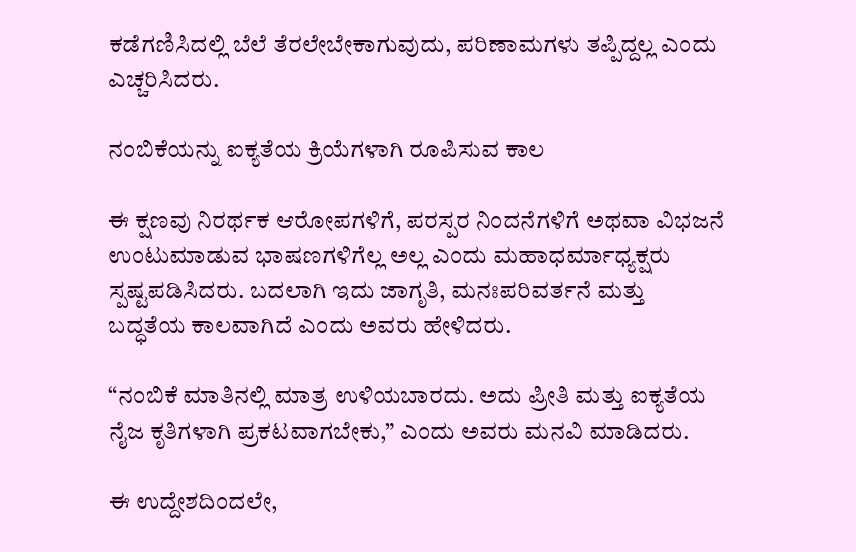ಕಡೆಗಣಿಸಿದಲ್ಲಿ ಬೆಲೆ ತೆರಲೇಬೇಕಾಗುವುದು, ಪರಿಣಾಮಗಳು ತಪ್ಪಿದ್ದಲ್ಲ ಎಂದು ಎಚ್ಚರಿಸಿದರು.

ನಂಬಿಕೆಯನ್ನು ಐಕ್ಯತೆಯ ಕ್ರಿಯೆಗಳಾಗಿ ರೂಪಿಸುವ ಕಾಲ

ಈ ಕ್ಷಣವು ನಿರರ್ಥಕ ಆರೋಪಗಳಿಗೆ, ಪರಸ್ಪರ ನಿಂದನೆಗಳಿಗೆ ಅಥವಾ ವಿಭಜನೆ ಉಂಟುಮಾಡುವ ಭಾಷಣಗಳಿಗೆಲ್ಲ ಅಲ್ಲ ಎಂದು ಮಹಾಧರ್ಮಾಧ್ಯಕ್ಷರು ಸ್ಪಷ್ಟಪಡಿಸಿದರು. ಬದಲಾಗಿ ಇದು ಜಾಗೃತಿ, ಮನಃಪರಿವರ್ತನೆ ಮತ್ತು ಬದ್ಧತೆಯ ಕಾಲವಾಗಿದೆ ಎಂದು ಅವರು ಹೇಳಿದರು.

“ನಂಬಿಕೆ ಮಾತಿನಲ್ಲಿ ಮಾತ್ರ ಉಳಿಯಬಾರದು. ಅದು ಪ್ರೀತಿ ಮತ್ತು ಐಕ್ಯತೆಯ ನೈಜ ಕೃತಿಗಳಾಗಿ ಪ್ರಕಟವಾಗಬೇಕು,” ಎಂದು ಅವರು ಮನವಿ ಮಾಡಿದರು.

ಈ ಉದ್ದೇಶದಿಂದಲೇ,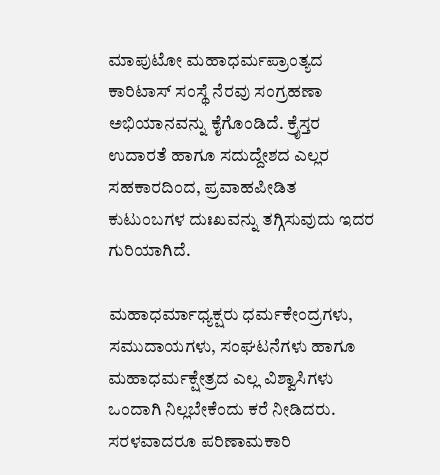ಮಾಪುಟೋ ಮಹಾಧರ್ಮಪ್ರಾಂತ್ಯದ ಕಾರಿಟಾಸ್ ಸಂಸ್ಥೆ ನೆರವು ಸಂಗ್ರಹಣಾ ಅಭಿಯಾನವನ್ನು ಕೈಗೊಂಡಿದೆ. ಕ್ರೈಸ್ತರ ಉದಾರತೆ ಹಾಗೂ ಸದುದ್ದೇಶದ ಎಲ್ಲರ ಸಹಕಾರದಿಂದ, ಪ್ರವಾಹಪೀಡಿತ ಕುಟುಂಬಗಳ ದುಃಖವನ್ನು ತಗ್ಗಿಸುವುದು ಇದರ ಗುರಿಯಾಗಿದೆ.

ಮಹಾಧರ್ಮಾಧ್ಯಕ್ಷರು ಧರ್ಮಕೇಂದ್ರಗಳು, ಸಮುದಾಯಗಳು, ಸಂಘಟನೆಗಳು ಹಾಗೂ ಮಹಾಧರ್ಮಕ್ಷೇತ್ರದ ಎಲ್ಲ ವಿಶ್ವಾಸಿಗಳು ಒಂದಾಗಿ ನಿಲ್ಲಬೇಕೆಂದು ಕರೆ ನೀಡಿದರು. ಸರಳವಾದರೂ ಪರಿಣಾಮಕಾರಿ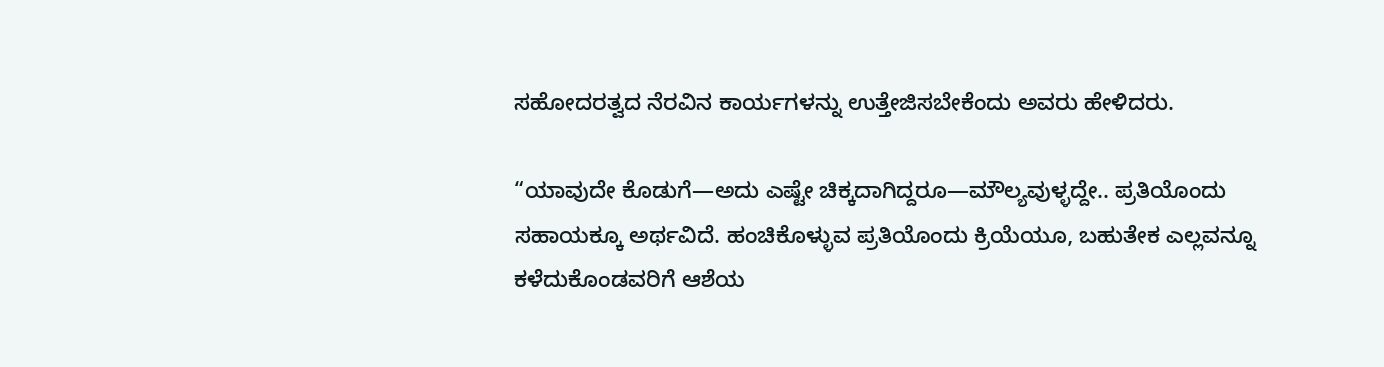ಸಹೋದರತ್ವದ ನೆರವಿನ ಕಾರ್ಯಗಳನ್ನು ಉತ್ತೇಜಿಸಬೇಕೆಂದು ಅವರು ಹೇಳಿದರು.

“ಯಾವುದೇ ಕೊಡುಗೆ—ಅದು ಎಷ್ಟೇ ಚಿಕ್ಕದಾಗಿದ್ದರೂ—ಮೌಲ್ಯವುಳ್ಳದ್ದೇ.. ಪ್ರತಿಯೊಂದು ಸಹಾಯಕ್ಕೂ ಅರ್ಥವಿದೆ. ಹಂಚಿಕೊಳ್ಳುವ ಪ್ರತಿಯೊಂದು ಕ್ರಿಯೆಯೂ, ಬಹುತೇಕ ಎಲ್ಲವನ್ನೂ ಕಳೆದುಕೊಂಡವರಿಗೆ ಆಶೆಯ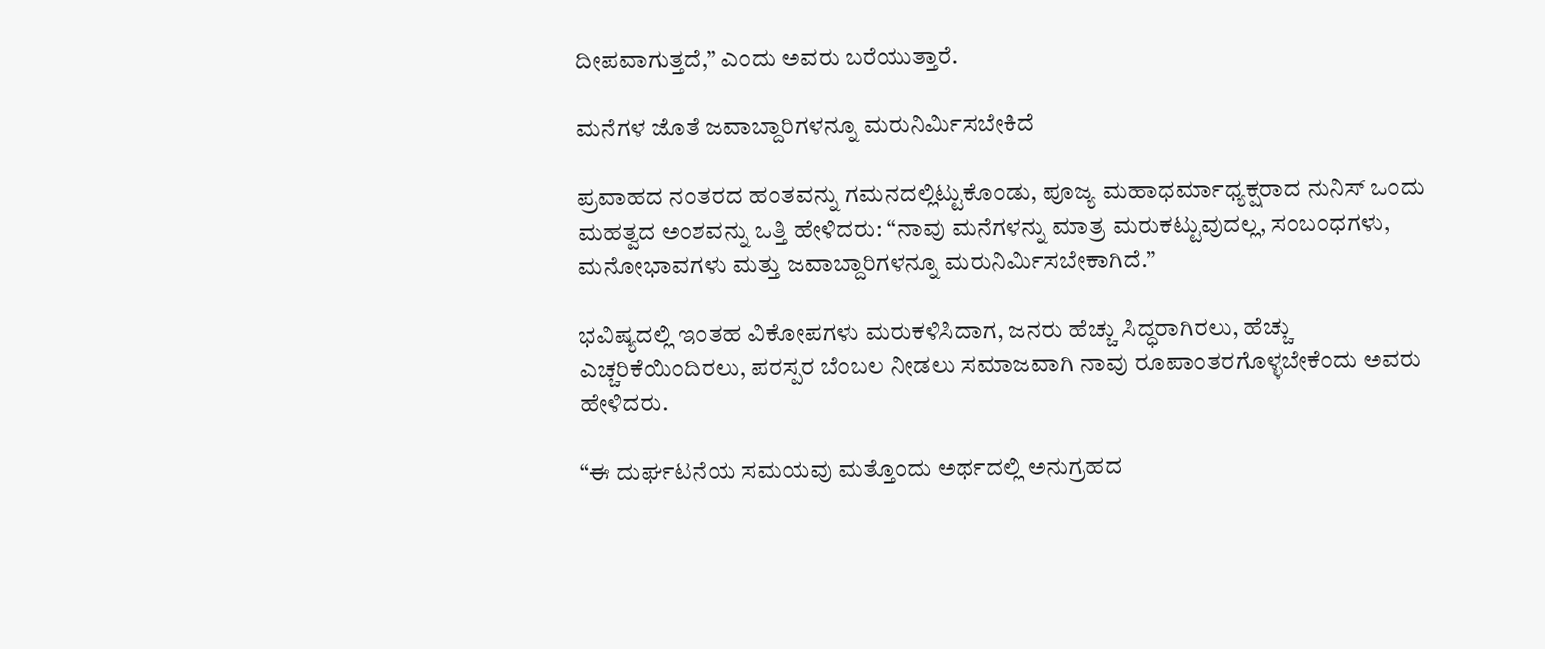ದೀಪವಾಗುತ್ತದೆ,” ಎಂದು ಅವರು ಬರೆಯುತ್ತಾರೆ.

ಮನೆಗಳ ಜೊತೆ ಜವಾಬ್ದಾರಿಗಳನ್ನೂ ಮರುನಿರ್ಮಿಸಬೇಕಿದೆ

ಪ್ರವಾಹದ ನಂತರದ ಹಂತವನ್ನು ಗಮನದಲ್ಲಿಟ್ಟುಕೊಂಡು, ಪೂಜ್ಯ ಮಹಾಧರ್ಮಾಧ್ಯಕ್ಷರಾದ ನುನಿಸ್ ಒಂದು ಮಹತ್ವದ ಅಂಶವನ್ನು ಒತ್ತಿ ಹೇಳಿದರು: “ನಾವು ಮನೆಗಳನ್ನು ಮಾತ್ರ ಮರುಕಟ್ಟುವುದಲ್ಲ, ಸಂಬಂಧಗಳು, ಮನೋಭಾವಗಳು ಮತ್ತು ಜವಾಬ್ದಾರಿಗಳನ್ನೂ ಮರುನಿರ್ಮಿಸಬೇಕಾಗಿದೆ.”

ಭವಿಷ್ಯದಲ್ಲಿ ಇಂತಹ ವಿಕೋಪಗಳು ಮರುಕಳಿಸಿದಾಗ, ಜನರು ಹೆಚ್ಚು ಸಿದ್ಧರಾಗಿರಲು, ಹೆಚ್ಚು ಎಚ್ಚರಿಕೆಯಿಂದಿರಲು, ಪರಸ್ಪರ ಬೆಂಬಲ ನೀಡಲು ಸಮಾಜವಾಗಿ ನಾವು ರೂಪಾಂತರಗೊಳ್ಳಬೇಕೆಂದು ಅವರು ಹೇಳಿದರು.

“ಈ ದುರ್ಘಟನೆಯ ಸಮಯವು ಮತ್ತೊಂದು ಅರ್ಥದಲ್ಲಿ ಅನುಗ್ರಹದ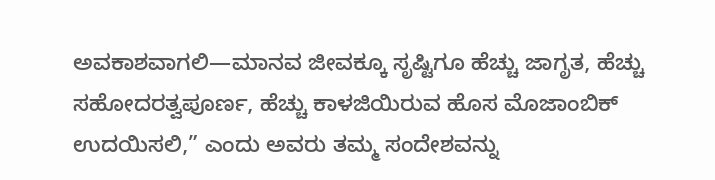ಅವಕಾಶವಾಗಲಿ—ಮಾನವ ಜೀವಕ್ಕೂ ಸೃಷ್ಟಿಗೂ ಹೆಚ್ಚು ಜಾಗೃತ, ಹೆಚ್ಚು ಸಹೋದರತ್ವಪೂರ್ಣ, ಹೆಚ್ಚು ಕಾಳಜಿಯಿರುವ ಹೊಸ ಮೊಜಾಂಬಿಕ್ ಉದಯಿಸಲಿ,” ಎಂದು ಅವರು ತಮ್ಮ ಸಂದೇಶವನ್ನು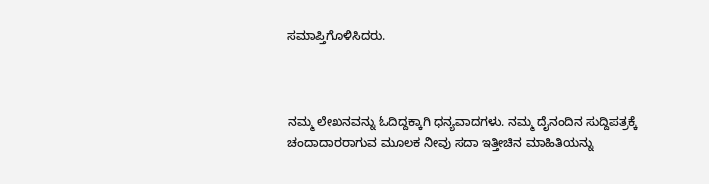ಸಮಾಪ್ತಿಗೊಳಿಸಿದರು.



ನಮ್ಮ ಲೇಖನವನ್ನು ಓದಿದ್ದಕ್ಕಾಗಿ ಧನ್ಯವಾದಗಳು. ನಮ್ಮ ದೈನಂದಿನ ಸುದ್ದಿಪತ್ರಕ್ಕೆ ಚಂದಾದಾರರಾಗುವ ಮೂಲಕ ನೀವು ಸದಾ ಇತ್ತೀಚಿನ ಮಾಹಿತಿಯನ್ನು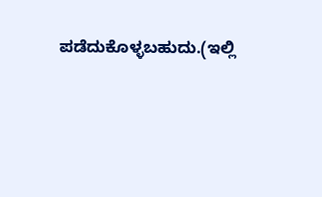ಪಡೆದುಕೊಳ್ಳಬಹುದು.(ಇಲ್ಲಿ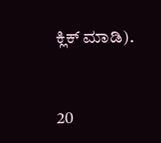ಕ್ಲಿಕ್ ಮಾಡಿ).



20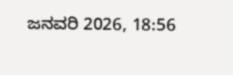ಜನವರಿ 2026, 18:56